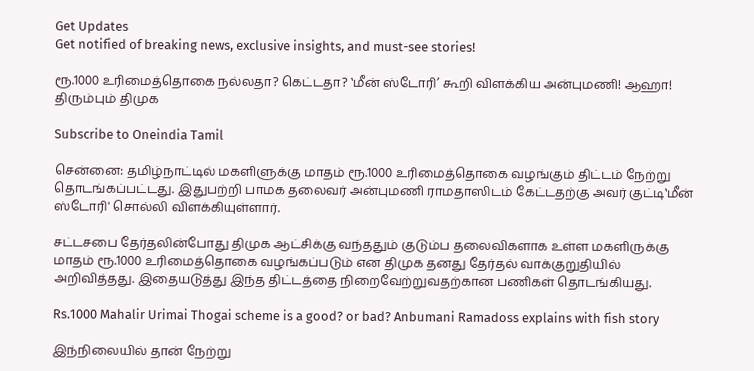Get Updates
Get notified of breaking news, exclusive insights, and must-see stories!

ரூ.1000 உரிமைத்தொகை நல்லதா? கெட்டதா? ‛மீன் ஸ்டோரி’ கூறி விளக்கிய அன்புமணி! ஆஹா! திரும்பும் திமுக

Subscribe to Oneindia Tamil

சென்னை: தமிழ்நாட்டில் மகளிளுக்கு மாதம் ரூ.1000 உரிமைத்தொகை வழங்கும் திட்டம் நேற்று தொடங்கப்பட்டது. இதுபற்றி பாமக தலைவர் அன்புமணி ராமதாஸிடம் கேட்டதற்கு அவர் குட்டி‛மீன் ஸ்டோரி' சொல்லி விளக்கியுள்ளார்.

சட்டசபை தேர்தலின்போது திமுக ஆட்சிக்கு வந்ததும் குடும்ப தலைவிகளாக உள்ள மகளிருக்கு மாதம் ரூ.1000 உரிமைத்தொகை வழங்கப்படும் என திமுக தனது தேர்தல் வாக்குறுதியில் அறிவித்தது. இதையடுத்து இந்த திட்டத்தை நிறைவேற்றுவதற்கான பணிகள் தொடங்கியது.

Rs.1000 Mahalir Urimai Thogai scheme is a good? or bad? Anbumani Ramadoss explains with fish story

இந்நிலையில் தான் நேற்று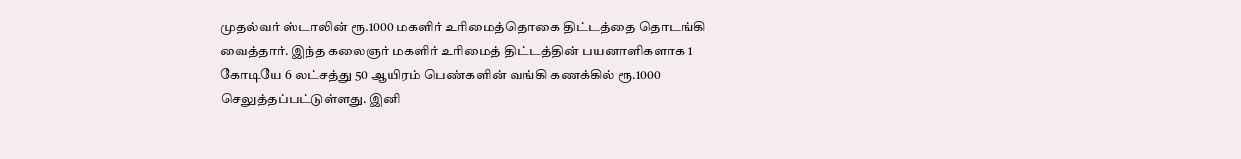முதல்வர் ஸ்டாலின் ரூ.1000 மகளிர் உரிமைத்தொகை திட்டத்தை தொடங்கி வைத்தார். இந்த கலைஞர் மகளிர் உரிமைத் திட்டத்தின் பயனாளிகளாக 1 கோடியே 6 லட்சத்து 50 ஆயிரம் பெண்களின் வங்கி கணக்கில் ரூ.1000 செலுத்தப்பட்டுள்ளது. இனி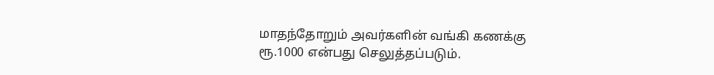மாதந்தோறும் அவர்களின் வங்கி கணக்கு ரூ.1000 என்பது செலுத்தப்படும்.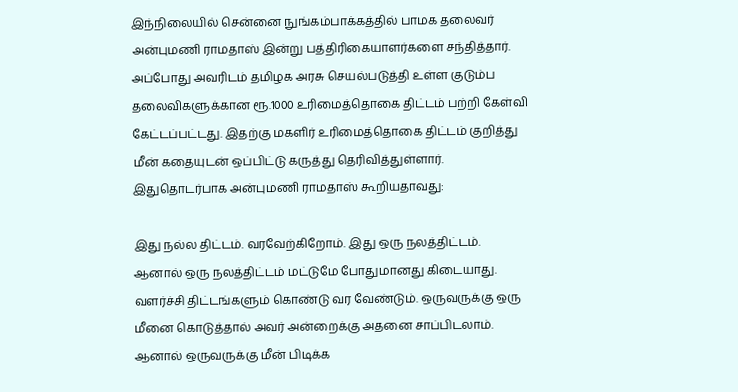இந்நிலையில் சென்னை நுங்கம்பாக்கத்தில் பாமக தலைவர் அன்புமணி ராமதாஸ் இன்று பத்திரிகையாளர்களை சந்தித்தார். அப்போது அவரிடம் தமிழக அரசு செயல்படுத்தி உள்ள குடும்ப தலைவிகளுக்கான ரூ.1000 உரிமைத்தொகை திட்டம் பற்றி கேள்வி கேட்டப்பட்டது. இதற்கு மகளிர் உரிமைத்தொகை திட்டம் குறித்து மீன் கதையுடன் ஒப்பிட்டு கருத்து தெரிவித்துள்ளார். இதுதொடர்பாக அன்புமணி ராமதாஸ் கூறியதாவது:

இது நல்ல திட்டம். வரவேற்கிறோம். இது ஒரு நலத்திட்டம். ஆனால் ஒரு நலத்திட்டம் மட்டுமே போதுமானது கிடையாது. வளர்ச்சி திட்டங்களும் கொண்டு வர வேண்டும். ஒருவருக்கு ஒரு மீனை கொடுத்தால் அவர் அன்றைக்கு அதனை சாப்பிடலாம். ஆனால் ஒருவருக்கு மீன் பிடிக்க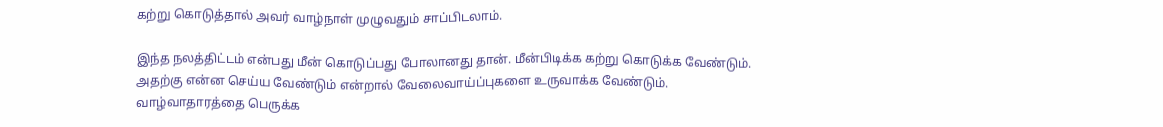கற்று கொடுத்தால் அவர் வாழ்நாள் முழுவதும் சாப்பிடலாம்.

இந்த நலத்திட்டம் என்பது மீன் கொடுப்பது போலானது தான். மீன்பிடிக்க கற்று கொடுக்க வேண்டும். அதற்கு என்ன செய்ய வேண்டும் என்றால் வேலைவாய்ப்புகளை உருவாக்க வேண்டும். வாழ்வாதாரத்தை பெருக்க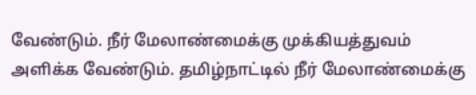வேண்டும். நீர் மேலாண்மைக்கு முக்கியத்துவம் அளிக்க வேண்டும். தமிழ்நாட்டில் நீர் மேலாண்மைக்கு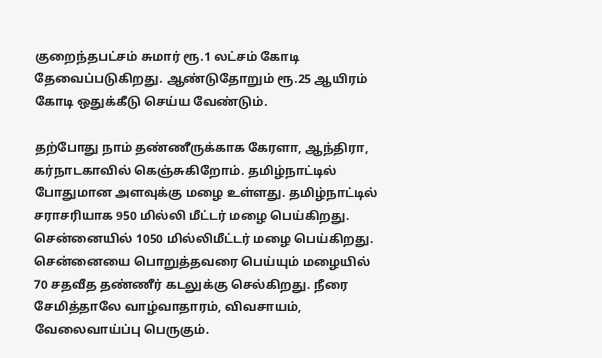குறைந்தபட்சம் சுமார் ரூ.1 லட்சம் கோடி தேவைப்படுகிறது. ஆண்டுதோறும் ரூ.25 ஆயிரம் கோடி ஒதுக்கீடு செய்ய வேண்டும்.

தற்போது நாம் தண்ணீருக்காக கேரளா, ஆந்திரா, கர்நாடகாவில் கெஞ்சுகிறோம். தமிழ்நாட்டில் போதுமான அளவுக்கு மழை உள்ளது. தமிழ்நாட்டில் சராசரியாக 950 மில்லி மீட்டர் மழை பெய்கிறது. சென்னையில் 1050 மில்லிமீட்டர் மழை பெய்கிறது. சென்னையை பொறுத்தவரை பெய்யும் மழையில் 70 சதவீத தண்ணீர் கடலுக்கு செல்கிறது. நீரை சேமித்தாலே வாழ்வாதாரம், விவசாயம், வேலைவாய்ப்பு பெருகும்.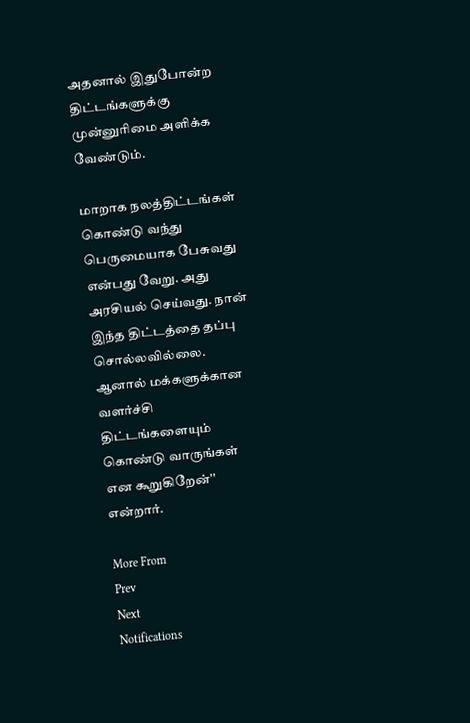அதனால் இதுபோன்ற திட்டங்களுக்கு முன்னுரிமை அளிக்க வேண்டும்.

மாறாக நலத்திட்டங்கள் கொண்டு வந்து பெருமையாக பேசுவது என்பது வேறு. அது அரசியல் செய்வது. நான் இந்த திட்டத்தை தப்பு சொல்லவில்லை. ஆனால் மக்களுக்கான வளர்ச்சி திட்டங்களையும் கொண்டு வாருங்கள் என கூறுகிறேன்'' என்றார்.

More From
Prev
Next
Notifications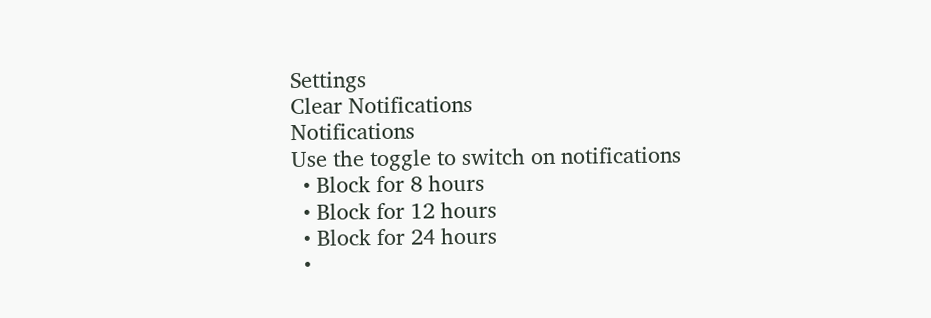Settings
Clear Notifications
Notifications
Use the toggle to switch on notifications
  • Block for 8 hours
  • Block for 12 hours
  • Block for 24 hours
  •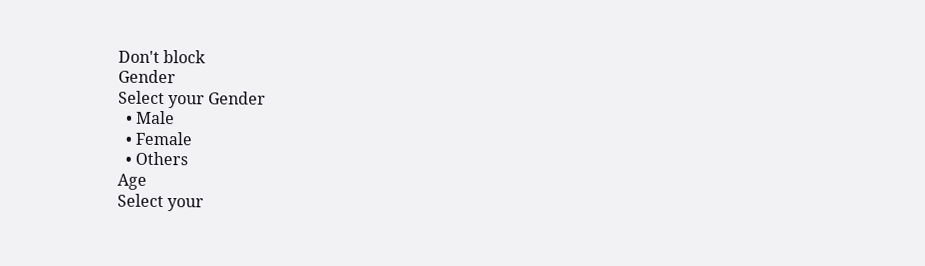Don't block
Gender
Select your Gender
  • Male
  • Female
  • Others
Age
Select your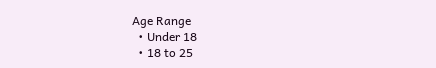Age Range
  • Under 18
  • 18 to 25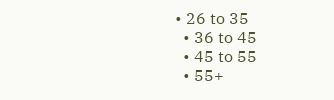• 26 to 35
  • 36 to 45
  • 45 to 55
  • 55+